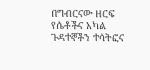በግብርናው ዘርፍ የሴቶችና አካል ጉዳተኞችን ተሳትፎና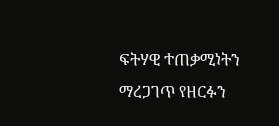ፍትሃዊ ተጠቃሚነትን ማረጋገጥ የዘርፉን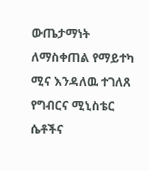ውጤታማነት ለማስቀጠል የማይተካ ሚና እንዳለዉ ተገለጸ
የግብርና ሚኒስቴር ሴቶችና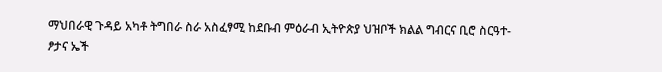ማህበራዊ ጉዳይ አካቶ ትግበራ ስራ አስፈፃሚ ከደቡብ ምዕራብ ኢትዮጵያ ህዝቦች ክልል ግብርና ቢሮ ስርዓተ-ፆታና ኤች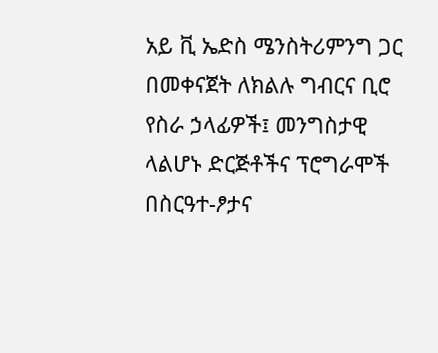አይ ቪ ኤድስ ሜንስትሪምንግ ጋር በመቀናጀት ለክልሉ ግብርና ቢሮ የስራ ኃላፊዎች፤ መንግስታዊ ላልሆኑ ድርጅቶችና ፕሮግራሞች በስርዓተ-ፆታና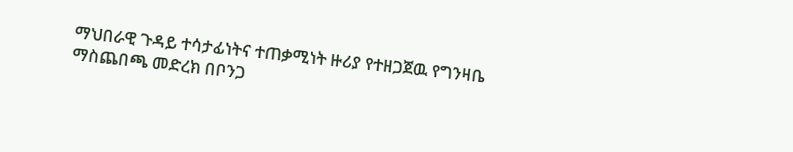ማህበራዊ ጉዳይ ተሳታፊነትና ተጠቃሚነት ዙሪያ የተዘጋጀዉ የግንዛቤ ማስጨበጫ መድረክ በቦንጋ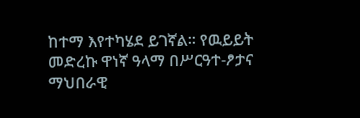ከተማ እየተካሄደ ይገኛል፡፡ የዉይይት መድረኩ ዋነኛ ዓላማ በሥርዓተ-ፆታና ማህበራዊ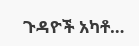ጉዳዮች አካቶ…